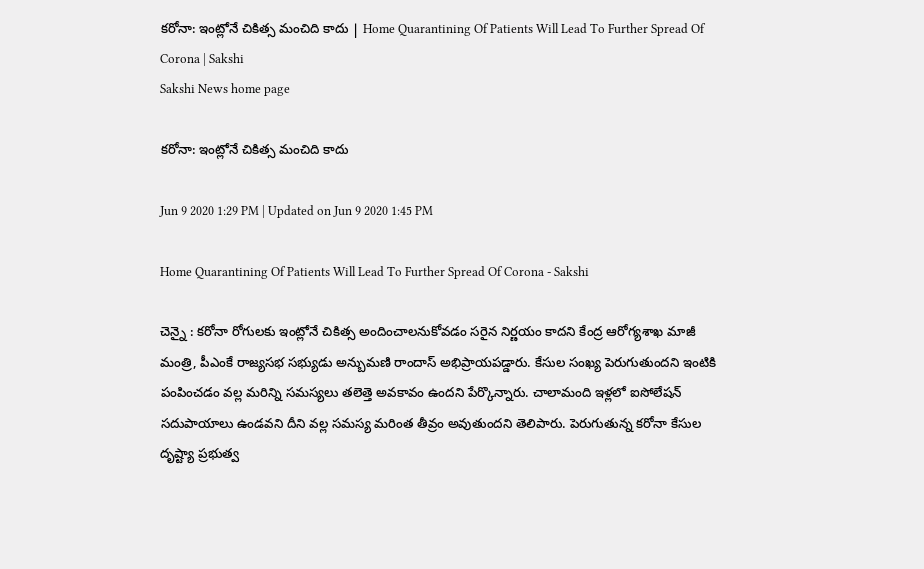క‌రోనా: ఇంట్లోనే చికిత్స మంచిది కాదు | Home Quarantining Of Patients Will Lead To Further Spread Of Corona | Sakshi
Sakshi News home page

క‌రోనా: ఇంట్లోనే చికిత్స మంచిది కాదు

Jun 9 2020 1:29 PM | Updated on Jun 9 2020 1:45 PM

Home Quarantining Of Patients Will Lead To Further Spread Of Corona - Sakshi

చెన్నై : క‌రోనా రోగుల‌కు ఇంట్లోనే చికిత్స అందించాల‌నుకోవ‌డం స‌రైన నిర్ణ‌యం కాద‌ని కేంద్ర ఆరోగ్య‌శాఖ మాజీ మంత్రి, పీఎంకే రాజ్య‌స‌భ స‌భ్యుడు అన్బుమ‌ణి రాందాస్ అభిప్రాయ‌ప‌డ్డారు. కేసుల సంఖ్య పెరుగుతుందని ఇంటికి పంపించ‌డం వ‌ల్ల మ‌రిన్ని స‌మ‌స్య‌లు త‌లెత్తె అవ‌కావం ఉంద‌ని పేర్కొన్నారు. చాలామంది ఇళ్ల‌లో ఐసోలేష‌న్ స‌దుపాయాలు ఉండ‌వ‌ని దీని వ‌ల్ల స‌మ‌స్య మ‌రింత తీవ్రం అవుతుంద‌ని తెలిపారు. పెరుగుతున్న క‌రోనా కేసుల దృష్ట్యా ప్ర‌భుత్వ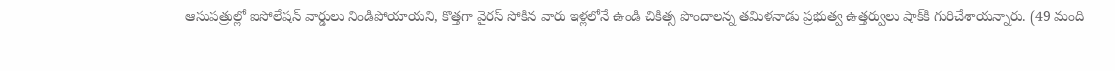ఆసుప‌త్రుల్లో ఐసోలేష‌న్ వార్డులు నిండిపోయాయ‌ని, కొత్తగా వైర‌స్ సోకిన వారు ఇళ్ల‌లోనే ఉండి చికిత్స పొందాల‌న్న తమిళనాడు ప్ర‌భుత్వ ఉత్త‌ర్వులు షాక్‌కి గురిచేశాయ‌న్నారు. (49 మంది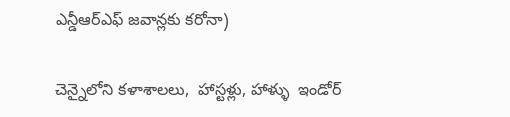ఎన్డీఆర్‌ఎఫ్ జ‌వాన్ల‌కు క‌రోనా)

చెన్నైలోని క‌ళాశాలలు,  హాస్టళ్లు, హాళ్ళు  ఇండోర్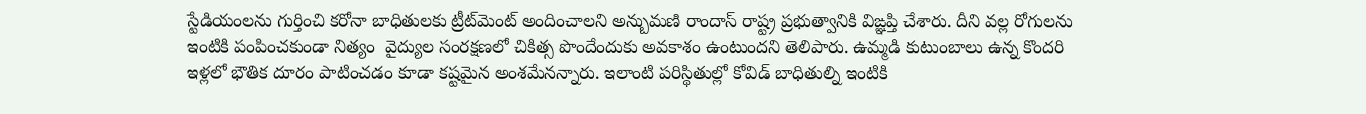స్టేడియంల‌ను గుర్తించి క‌రోనా బాధితులకు ట్రీట్‌మెంట్ అందించాల‌ని అన్బుమ‌ణి రాందాస్‌ రాష్ట్ర ప్ర‌భుత్వానికి విఙ్ఞ‌ప్తి చేశారు. దీని వ‌ల్ల రోగుల‌ను ఇంటికి పంపించ‌కుండా నిత్యం  వైద్యుల సంర‌క్ష‌ణ‌లో చికిత్స పొందేందుకు అవ‌కాశం ఉంటుందని తెలిపారు. ఉమ్మ‌డి కుటుంబాలు ఉన్న కొంద‌రి ఇళ్ల‌లో భౌతిక దూరం పాటించ‌డం కూడా క‌ష్ట‌మైన అంశ‌మేన‌న్నారు. ఇలాంటి ప‌రిస్థితుల్లో కోవిడ్ బాధితుల్ని ఇంటికి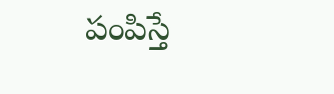పంపిస్తే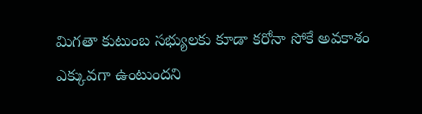మిగ‌తా కుటుంబ‌ స‌భ్యులకు కూడా క‌రోనా సోకే అవ‌కాశం ఎక్కువ‌గా ఉంటుంద‌ని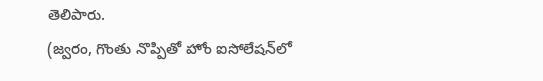తెలిపారు.
(జ్వరం, గొంతు నొప్పితో హోం ఐసోలేషన్‌లో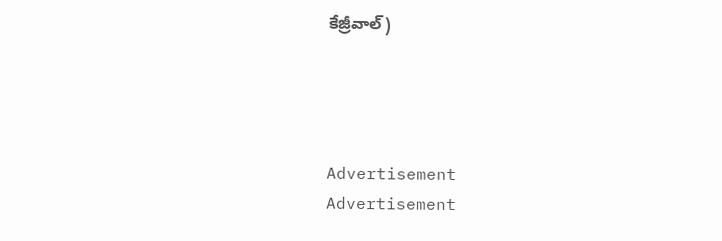కేజ్రీవాల్‌)




Advertisement
Advertisement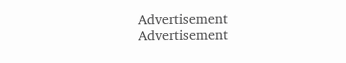Advertisement
Advertisement